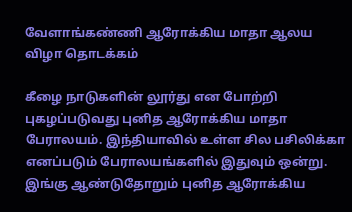வேளாங்கண்ணி ஆரோக்கிய மாதா ஆலய விழா தொடக்கம்

கீழை நாடுகளின் லூர்து என போற்றி புகழப்படுவது புனித ஆரோக்கிய மாதா பேராலயம். இந்தியாவில் உள்ள சில பசிலிக்கா எனப்படும் பேராலயங்களில் இதுவும் ஒன்று.
இங்கு ஆண்டுதோறும் புனித ஆரோக்கிய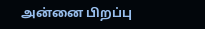அன்னை பிறப்பு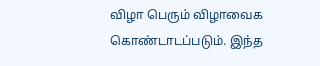விழா பெரும் விழாவைக கொண்டாடப்படும். இந்த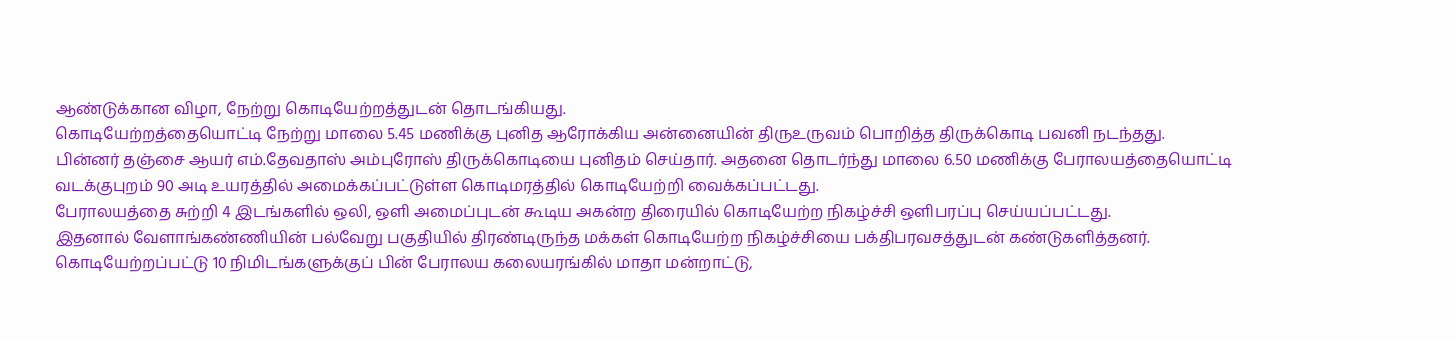ஆண்டுக்கான விழா, நேற்று கொடியேற்றத்துடன் தொடங்கியது.
கொடியேற்றத்தையொட்டி நேற்று மாலை 5.45 மணிக்கு புனித ஆரோக்கிய அன்னையின் திருஉருவம் பொறித்த திருக்கொடி பவனி நடந்தது.
பின்னர் தஞ்சை ஆயர் எம்.தேவதாஸ் அம்புரோஸ் திருக்கொடியை புனிதம் செய்தார். அதனை தொடர்ந்து மாலை 6.50 மணிக்கு பேராலயத்தையொட்டி வடக்குபுறம் 90 அடி உயரத்தில் அமைக்கப்பட்டுள்ள கொடிமரத்தில் கொடியேற்றி வைக்கப்பட்டது.
பேராலயத்தை சுற்றி 4 இடங்களில் ஒலி, ஒளி அமைப்புடன் கூடிய அகன்ற திரையில் கொடியேற்ற நிகழ்ச்சி ஒளிபரப்பு செய்யப்பட்டது.
இதனால் வேளாங்கண்ணியின் பல்வேறு பகுதியில் திரண்டிருந்த மக்கள் கொடியேற்ற நிகழ்ச்சியை பக்திபரவசத்துடன் கண்டுகளித்தனர்.
கொடியேற்றப்பட்டு 10 நிமிடங்களுக்குப் பின் பேராலய கலையரங்கில் மாதா மன்றாட்டு,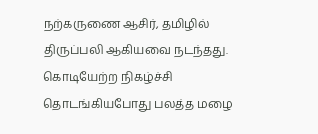நற்கருணை ஆசிர், தமிழில் திருப்பலி ஆகியவை நடந்தது.
கொடியேற்ற நிகழ்ச்சி தொடங்கியபோது பலத்த மழை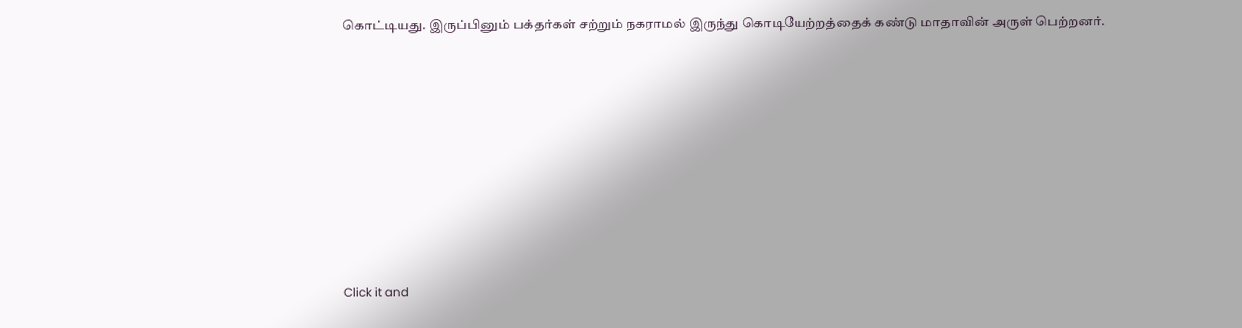கொட்டியது. இருப்பினும் பக்தர்கள் சற்றும் நகராமல் இருந்து கொடியேற்றத்தைக் கண்டு மாதாவின் அருள் பெற்றனர்.












Click it and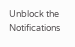Unblock the Notifications